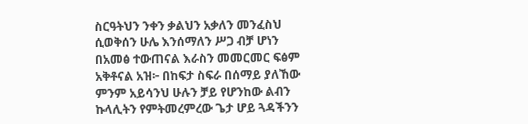ስርዓትህን ንቀን ቃልህን አቃለን መንፈስህ ሲወቅሰን ሁሌ እንሰማለን ሥጋ ብቻ ሆነን በአመፅ ተውጠናል እራስን መመርመር ፍፅም አቅቶናል አዝ፦ በከፍታ ስፍራ በሰማይ ያለኸው ምንም አይሳንህ ሁሉን ቻይ የሆንከው ልብን ኩላሊትን የምትመረምረው ጌታ ሆይ ጓዳችንን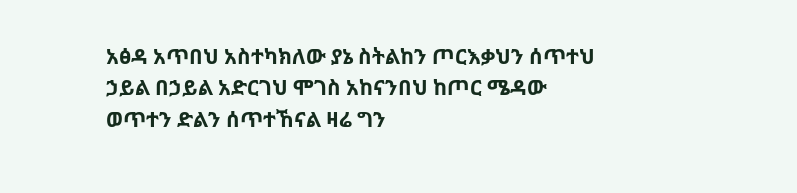አፅዳ አጥበህ አስተካክለው ያኔ ስትልከን ጦርእቃህን ሰጥተህ ኃይል በኃይል አድርገህ ሞገስ አከናንበህ ከጦር ሜዳው ወጥተን ድልን ሰጥተኸናል ዛሬ ግን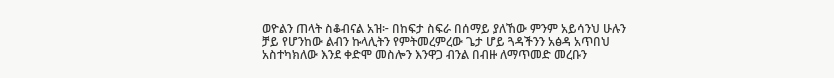ወዮልን ጠላት ስቆብናል አዝ፦ በከፍታ ስፍራ በሰማይ ያለኸው ምንም አይሳንህ ሁሉን ቻይ የሆንከው ልብን ኩላሊትን የምትመረምረው ጌታ ሆይ ጓዳችንን አፅዳ አጥበህ አስተካክለው እንደ ቀድሞ መስሎን እንዋጋ ብንል በብዙ ለማጥመድ መረቡን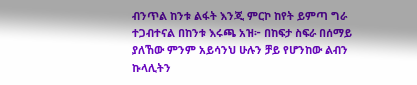ብንጥል ከንቱ ልፋት እንጂ ምርኮ ከየት ይምጣ ግራ ተጋብተናል በከንቱ እሩጫ አዝ፦ በከፍታ ስፍራ በሰማይ ያለኸው ምንም አይሳንህ ሁሉን ቻይ የሆንከው ልብን ኩላሊትን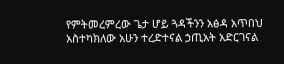የምትመረምረው ጌታ ሆይ ጓዳችንን አፅዳ አጥበህ አስተካክለው አሁን ተረድተናል ኃጢአት አድርገናል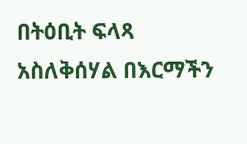በትዕቢት ፍላጻ አስለቅሰሃል በእርማችን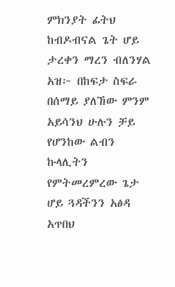ምክንያት ፊትህ ከብዶብናል ጌት ሆይ ታረቀን ማረን ብለንሃል አዝ፦ በከፍታ ስፍራ በሰማይ ያለኸው ምንም አይሳንህ ሁሉን ቻይ የሆንከው ልብን ኩላሊትን የምትመረምረው ጌታ ሆይ ጓዳችንን አፅዳ አጥበህ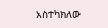አስተካክለው